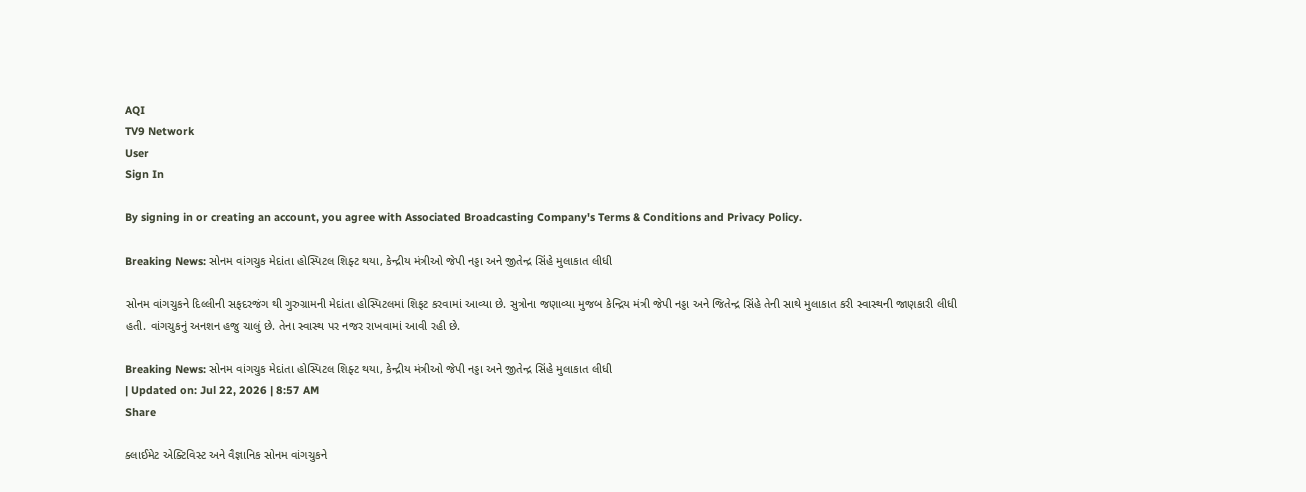AQI
TV9 Network
User
Sign In

By signing in or creating an account, you agree with Associated Broadcasting Company's Terms & Conditions and Privacy Policy.

Breaking News: સોનમ વાંગચુક મેદાંતા હોસ્પિટલ શિફ્ટ થયા, કેન્દ્રીય મંત્રીઓ જેપી નડ્ડા અને જીતેન્દ્ર સિંહે મુલાકાત લીધી

સોનમ વાંગચુકને દિલ્લીની સફદરજંગ થી ગુરુગ્રામની મેદાંતા હોસ્પિટલમાં શિફટ કરવામાં આવ્યા છે. સુત્રોના જણાવ્યા મુજબ કેન્દ્રિય મંત્રી જેપી નડ્ડા અને જિતેન્દ્ર સિંહે તેની સાથે મુલાકાત કરી સ્વાસ્થની જાણકારી લીધી હતી. વાંગચુકનું અનશન હજુ ચાલું છે. તેના સ્વાસ્થ પર નજર રાખવામાં આવી રહી છે.

Breaking News: સોનમ વાંગચુક મેદાંતા હોસ્પિટલ શિફ્ટ થયા, કેન્દ્રીય મંત્રીઓ જેપી નડ્ડા અને જીતેન્દ્ર સિંહે મુલાકાત લીધી
| Updated on: Jul 22, 2026 | 8:57 AM
Share

ક્લાઈમેટ એક્ટિવિસ્ટ અને વૈજ્ઞાનિક સોનમ વાંગચુકને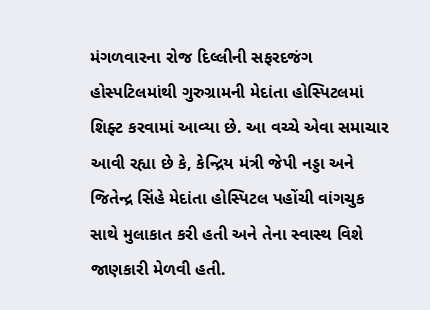મંગળવારના રોજ દિલ્લીની સફરદજંગ હોસ્પટિલમાંથી ગુરુગ્રામની મેદાંતા હોસ્પિટલમાં શિફ્ટ કરવામાં આવ્યા છે. આ વચ્ચે એવા સમાચાર આવી રહ્યા છે કે, કેન્દ્રિય મંત્રી જેપી નડ્ડા અને જિતેન્દ્ર સિંહે મેદાંતા હોસ્પિટલ પહોંચી વાંગચુક સાથે મુલાકાત કરી હતી અને તેના સ્વાસ્થ વિશે જાણકારી મેળવી હતી.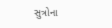સુત્રોના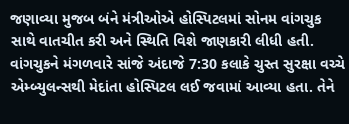જણાવ્યા મુજબ બંને મંત્રીઓએ હોસ્પિટલમાં સોનમ વાંગચુક સાથે વાતચીત કરી અને સ્થિતિ વિશે જાણકારી લીધી હતી. વાંગચુકને મંગળવારે સાંજે અંદાજે 7:30 કલાકે ચુસ્ત સુરક્ષા વચ્ચે એમ્બ્યુલન્સથી મેદાંતા હોસ્પિટલ લઈ જવામાં આવ્યા હતા. તેને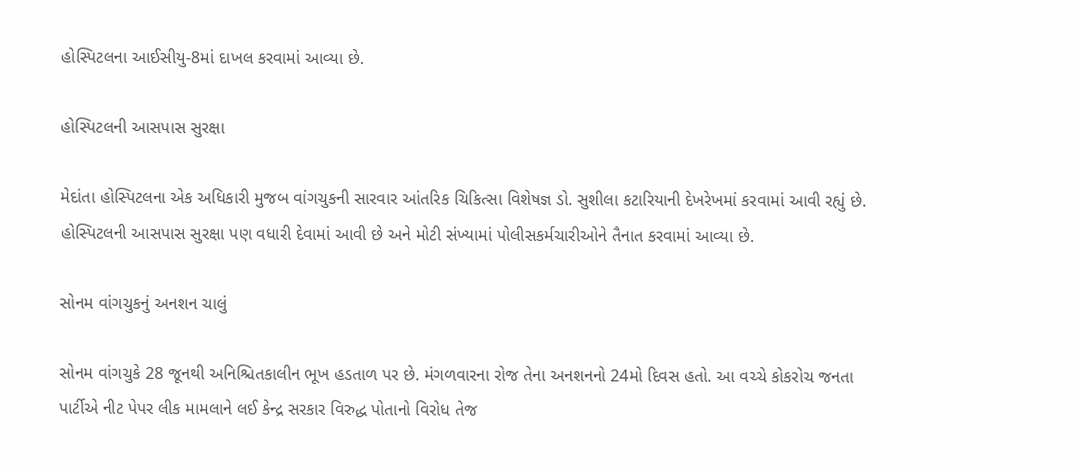હોસ્પિટલના આઈસીયુ-8માં દાખલ કરવામાં આવ્યા છે.

હોસ્પિટલની આસપાસ સુરક્ષા

મેદાંતા હોસ્પિટલના એક અધિકારી મુજબ વાંગચુકની સારવાર આંતરિક ચિકિત્સા વિશેષજ્ઞ ડો. સુશીલા કટારિયાની દેખરેખમાં કરવામાં આવી રહ્યું છે. હોસ્પિટલની આસપાસ સુરક્ષા પણ વધારી દેવામાં આવી છે અને મોટી સંખ્યામાં પોલીસકર્મચારીઓને તૈનાત કરવામાં આવ્યા છે.

સોનમ વાંગચુકનું અનશન ચાલું

સોનમ વાંગચુકે 28 જૂનથી અનિશ્ચિતકાલીન ભૂખ હડતાળ પર છે. મંગળવારના રોજ તેના અનશનનો 24મો દિવસ હતો. આ વચ્ચે કોકરોચ જનતા પાર્ટીએ નીટ પેપર લીક મામલાને લઈ કેન્દ્ર સરકાર વિરુદ્ધ પોતાનો વિરોધ તેજ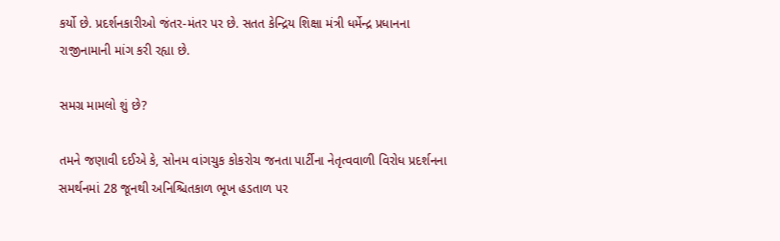કર્યો છે. પ્રદર્શનકારીઓ જંતર-મંતર પર છે. સતત કેન્દ્રિય શિક્ષા મંત્રી ધર્મેન્દ્ર પ્રધાનના રાજીનામાની માંગ કરી રહ્યા છે.

સમગ્ર મામલો શું છે?

તમને જણાવી દઈએ કે, સોનમ વાંગચુક કોકરોચ જનતા પાર્ટીના નેતૃત્વવાળી વિરોધ પ્રદર્શનના સમર્થનમાં 28 જૂનથી અનિશ્ચિતકાળ ભૂખ હડતાળ પર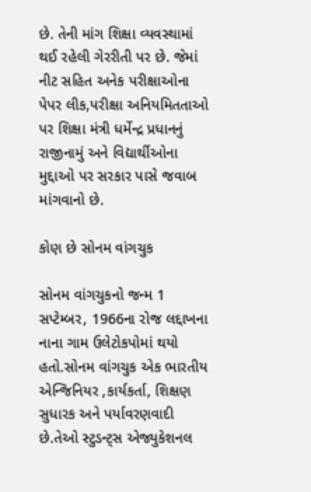છે. તેની માંગ શિક્ષા વ્યવસ્થામાં થઈ રહેલી ગેરરીતી પર છે. જેમાં નીટ સહિત અનેક પરીક્ષાઓના પેપર લીક,પરીક્ષા અનિયમિતતાઓ પર શિક્ષા મંત્રી ધર્મેન્દ્ર પ્રધાનનું રાજીનામું અને વિદ્યાર્થીઓના મુદ્દાઓ પર સરકાર પાસે જવાબ માંગવાનો છે.

કોણ છે સોનમ વાંગચુક

સોનમ વાંગચુકનો જન્મ 1 સપ્ટેમ્બર, 1966ના રોજ લદ્દાખના નાના ગામ ઉલેટોકપોમાં થયો હતો.સોનમ વાંગચુક એક ભારતીય એન્જિનિયર ,કાર્યકર્તા, શિક્ષણ સુધારક અને પર્યાવરણવાદી છે.તેઓ સ્ટુડન્ટ્સ એજ્યુકેશનલ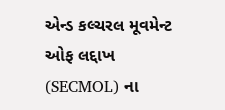એન્ડ કલ્ચરલ મૂવમેન્ટ ઓફ લદ્દાખ (SECMOL) ના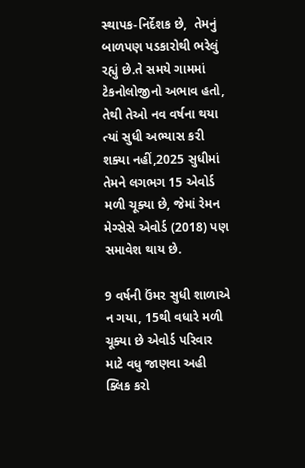સ્થાપક-નિર્દેશક છે,  તેમનું બાળપણ પડકારોથી ભરેલું રહ્યું છે.તે સમયે ગામમાં ટેકનોલોજીનો અભાવ હતો, તેથી તેઓ નવ વર્ષના થયા ત્યાં સુધી અભ્યાસ કરી શક્યા નહીં,2025 સુધીમાં તેમને લગભગ 15 એવોર્ડ મળી ચૂક્યા છે, જેમાં રેમન મેગ્સેસે એવોર્ડ (2018) પણ સમાવેશ થાય છે.

9 વર્ષની ઉંમર સુધી શાળાએ ન ગયા, 15થી વધારે મળી ચૂક્યા છે એવોર્ડ પરિવાર માટે વધુ જાણવા અહી ક્લિક કરો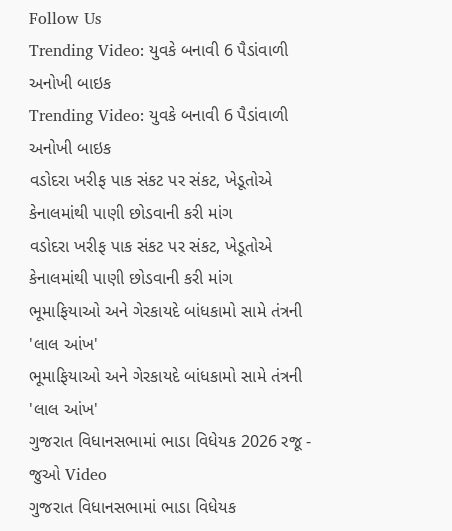Follow Us
Trending Video: યુવકે બનાવી 6 પૈડાંવાળી અનોખી બાઇક
Trending Video: યુવકે બનાવી 6 પૈડાંવાળી અનોખી બાઇક
વડોદરા ખરીફ પાક સંકટ પર સંકટ, ખેડૂતોએ કેનાલમાંથી પાણી છોડવાની કરી માંગ
વડોદરા ખરીફ પાક સંકટ પર સંકટ, ખેડૂતોએ કેનાલમાંથી પાણી છોડવાની કરી માંગ
ભૂમાફિયાઓ અને ગેરકાયદે બાંધકામો સામે તંત્રની 'લાલ આંખ'
ભૂમાફિયાઓ અને ગેરકાયદે બાંધકામો સામે તંત્રની 'લાલ આંખ'
ગુજરાત વિધાનસભામાં ભાડા વિધેયક 2026 રજૂ - જુઓ Video
ગુજરાત વિધાનસભામાં ભાડા વિધેયક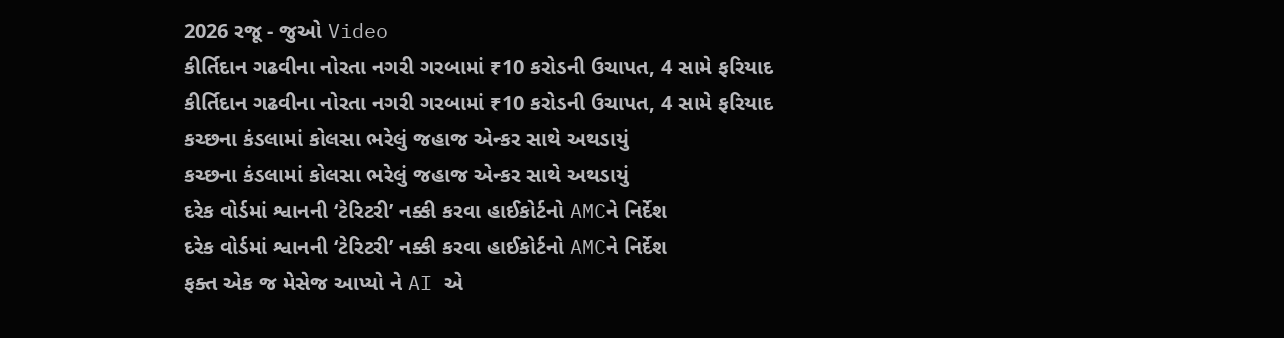2026 રજૂ - જુઓ Video
કીર્તિદાન ગઢવીના નોરતા નગરી ગરબામાં ₹10 કરોડની ઉચાપત, 4 સામે ફરિયાદ
કીર્તિદાન ગઢવીના નોરતા નગરી ગરબામાં ₹10 કરોડની ઉચાપત, 4 સામે ફરિયાદ
કચ્છના કંડલામાં કોલસા ભરેલું જહાજ એન્કર સાથે અથડાયું
કચ્છના કંડલામાં કોલસા ભરેલું જહાજ એન્કર સાથે અથડાયું
દરેક વોર્ડમાં શ્વાનની ‘ટેરિટરી’ નક્કી કરવા હાઈકોર્ટનો AMCને નિર્દેશ
દરેક વોર્ડમાં શ્વાનની ‘ટેરિટરી’ નક્કી કરવા હાઈકોર્ટનો AMCને નિર્દેશ
ફક્ત એક જ મેસેજ આપ્યો ને AI એ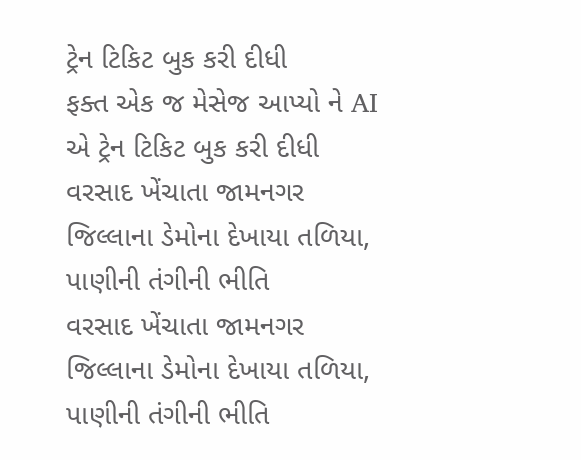ટ્રેન ટિકિટ બુક કરી દીધી
ફક્ત એક જ મેસેજ આપ્યો ને AI એ ટ્રેન ટિકિટ બુક કરી દીધી
વરસાદ ખેંચાતા જામનગર જિલ્લાના ડેમોના દેખાયા તળિયા, પાણીની તંગીની ભીતિ
વરસાદ ખેંચાતા જામનગર જિલ્લાના ડેમોના દેખાયા તળિયા, પાણીની તંગીની ભીતિ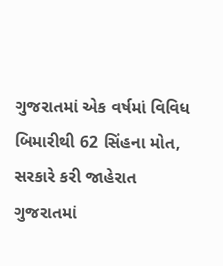ગુજરાતમાં એક વર્ષમાં વિવિધ બિમારીથી 62 સિંહના મોત, સરકારે કરી જાહેરાત
ગુજરાતમાં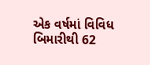એક વર્ષમાં વિવિધ બિમારીથી 62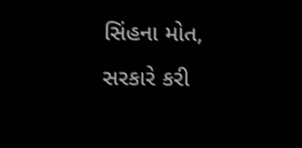સિંહના મોત, સરકારે કરી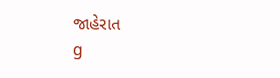જાહેરાત
g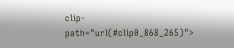clip-path="url(#clip0_868_265)">